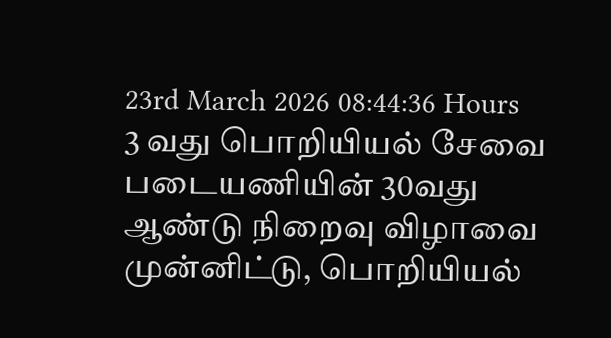23rd March 2026 08:44:36 Hours
3 வது பொறியியல் சேவை படையணியின் 30வது ஆண்டு நிறைவு விழாவை முன்னிட்டு, பொறியியல்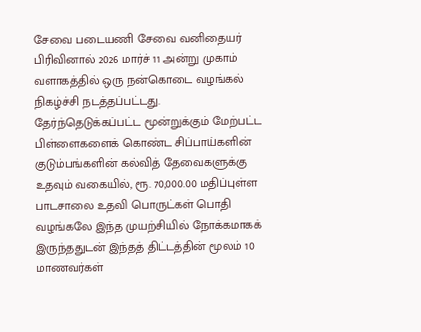சேவை படையணி சேவை வனிதையர் பிரிவினால் 2026 மார்ச் 11 அன்று முகாம் வளாகத்தில் ஒரு நன்கொடை வழங்கல் நிகழ்ச்சி நடத்தப்பட்டது.
தேர்ந்தெடுக்கப்பட்ட மூன்றுக்கும் மேற்பட்ட பிள்ளைகளைக் கொண்ட சிப்பாய்களின் குடும்பங்களின் கல்வித் தேவைகளுக்கு உதவும் வகையில், ரூ. 70,000.00 மதிப்புள்ள பாடசாலை உதவி பொருட்கள் பொதி வழங்கலே இந்த முயற்சியில் நோக்கமாகக் இருந்ததுடன் இந்தத் திட்டத்தின் மூலம் 10 மாணவர்கள்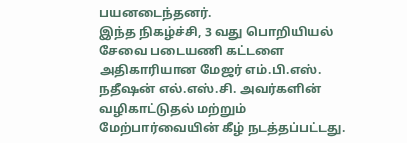பயனடைந்தனர்.
இந்த நிகழ்ச்சி, 3 வது பொறியியல் சேவை படையணி கட்டளை அதிகாரியான மேஜர் எம்.பி.எஸ். நதீஷன் எல்.எஸ்.சி. அவர்களின் வழிகாட்டுதல் மற்றும் மேற்பார்வையின் கீழ் நடத்தப்பட்டது.